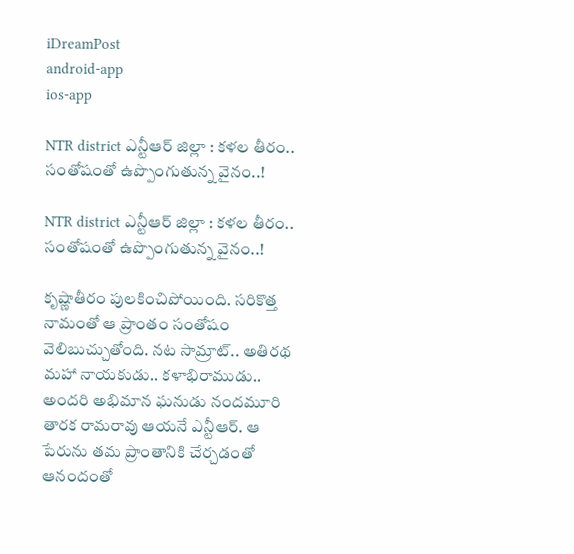iDreamPost
android-app
ios-app

NTR district ఎన్టీఆర్ జిల్లా : క‌ళ‌ల తీరం.. సంతోషంతో ఉప్పొంగుతున్న వైనం..!

NTR district ఎన్టీఆర్ జిల్లా : క‌ళ‌ల తీరం.. సంతోషంతో ఉప్పొంగుతున్న వైనం..!

కృష్ణాతీరం పుల‌కించిపోయింది. స‌రికొత్త నామంతో ఆ ప్రాంతం సంతోషం వెలిబుచ్చుతోంది. న‌ట సామ్రాట్‌.. అతిర‌థ మ‌హా నాయ‌కుడు.. క‌ళాభిరాముడు.. అంద‌రి అభిమాన ఘ‌నుడు నంద‌మూరి తార‌క రామ‌రావు ఆయ‌నే ఎన్టీఆర్. ఆ పేరును త‌మ ప్రాంతానికి చేర్చ‌డంతో ఆనందంతో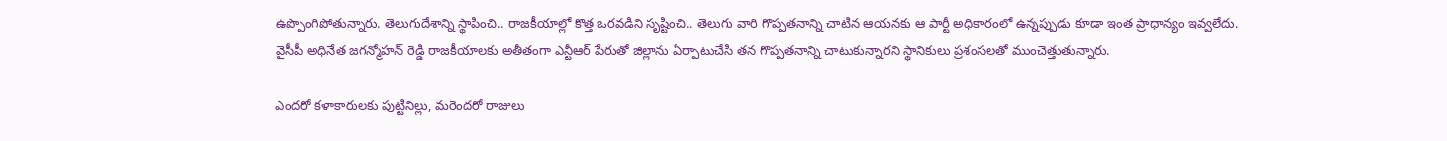ఉప్పొంగిపోతున్నారు. తెలుగుదేశాన్ని స్థాపించి.. రాజ‌కీయాల్లో కొత్త ఒర‌వ‌డిని సృష్టించి.. తెలుగు వారి గొప్ప‌త‌నాన్ని చాటిన ఆయ‌న‌కు ఆ పార్టీ అధికారంలో ఉన్న‌ప్పుడు కూడా ఇంత ప్రాధాన్యం ఇవ్వ‌లేదు. వైసీపీ అధినేత జ‌గ‌న్మోహ‌న్ రెడ్డి రాజ‌కీయాల‌కు అతీతంగా ఎన్టీఆర్ పేరుతో జిల్లాను ఏర్పాటుచేసి త‌న గొప్ప‌త‌నాన్ని చాటుకున్నార‌ని స్థానికులు ప్ర‌శంస‌ల‌తో ముంచెత్తుతున్నారు.

ఎంద‌రో క‌ళాకారుల‌కు పుట్టినిల్లు, మ‌రెంద‌రో రాజులు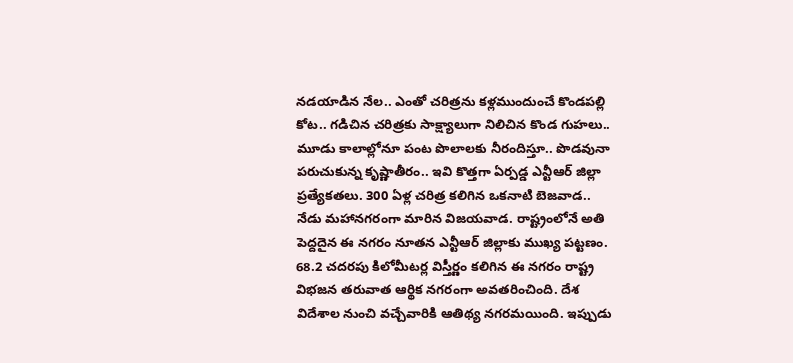నడయాడిన నేల.. ఎంతో చరిత్రను కళ్లముందుంచే కొండపల్లి కోట.. గడిచిన చరిత్రకు సాక్ష్యాలుగా నిలిచిన కొండ గుహలు.. మూడు కాలాల్లోనూ పంట పొలాలకు నీరందిస్తూ.. పొడవునా పరుచుకున్న కృష్ణాతీరం.. ఇవి కొత్తగా ఏర్ప‌డ్డ‌ ఎన్టీఆర్‌ జిల్లా ప్రత్యేకతలు. 300 ఏళ్ల చరిత్ర కలిగిన ఒకనాటి బెజవాడ.. నేడు మహానగరంగా మారిన విజయవాడ. రాష్ట్రంలోనే అతి పెద్దదైన ఈ నగరం నూతన ఎన్టీఆర్‌ జిల్లాకు ముఖ్య పట్టణం. 68.2 చదరపు కిలోమీటర్ల విస్తీర్ణం కలిగిన ఈ నగరం రాష్ట్ర విభజన తరువాత ఆర్థిక నగరంగా అవతరించింది. దేశ విదేశాల నుంచి వచ్చేవారికి ఆతిథ్య నగరమయింది. ఇప్పుడు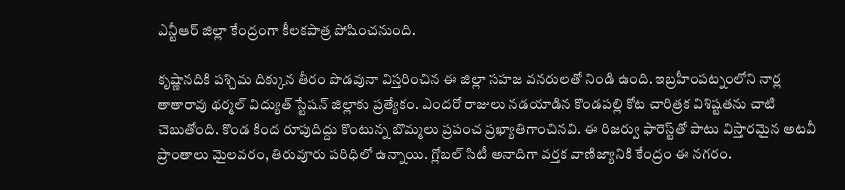ఎన్టీఆర్‌ జిల్లా కేంద్రంగా కీలకపాత్ర పోషించనుంది.

కృష్ణానదికి పశ్చిమ దిక్కున తీరం పొడవునా విస్తరించిన ఈ జిల్లా సహజ వనరులతో నిండి ఉంది. ఇబ్రహీంపట్నంలోని నార్ల తాతారావు థర్మల్‌ విద్యుత్‌ స్టేషన్‌ జిల్లాకు ప్రత్యేకం. ఎందరో రాజులు నడయాడిన కొండపల్లి కోట చారిత్రక విశిష్టతను చాటి చెబుతోంది. కొండ కింద రూపుదిద్దు కొంటున్న బొమ్మలు ప్రపంచ ప్రఖ్యాతిగాంచినవి. ఈ రిజర్వు ఫారెస్ట్‌తో పాటు విస్తారమైన అటవీ ప్రాంతాలు మైలవరం, తిరువూరు పరిధిలో ఉన్నాయి. గ్లోబల్‌ సిటీ అనాదిగా వర్తక వాణిజ్యానికి కేంద్రం ఈ నగరం.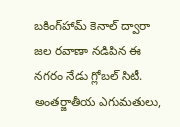బకింగ్‌హామ్‌ కెనాల్‌ ద్వారా జల రవాణా నడిపిన ఈ నగరం నేడు గ్లోబల్‌ సిటీ. అంతర్జాతీయ ఎగుమతులు,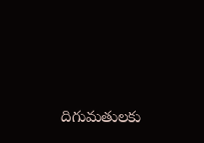దిగుమతులకు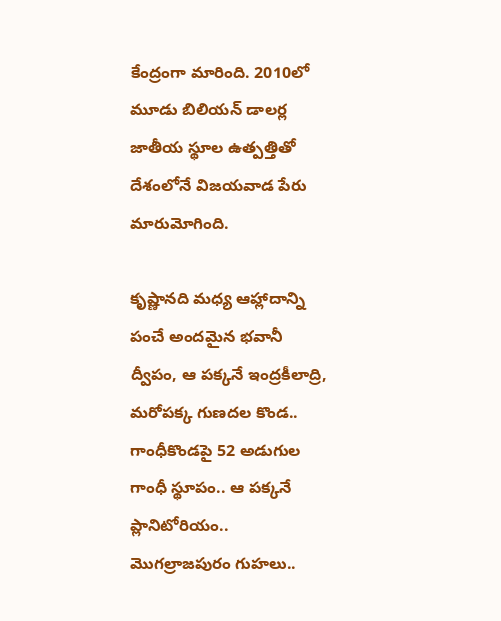కేంద్రంగా మారింది. 2010లో మూడు బిలియన్‌ డాలర్ల జాతీయ స్థూల ఉత్పత్తితో దేశంలోనే విజయవాడ పేరు మారుమోగింది.

కృష్ణానది మధ్య ఆహ్లాదాన్ని పంచే అందమైన భవానీ ద్వీపం, ఆ పక్కనే ఇంద్రకీలాద్రి, మరోపక్క గుణదల కొండ.. గాంధీకొండపై 52 అడుగుల గాంధీ స్థూపం.. ఆ పక్కనే ప్లానిటోరియం.. మొగల్రాజపురం గుహలు..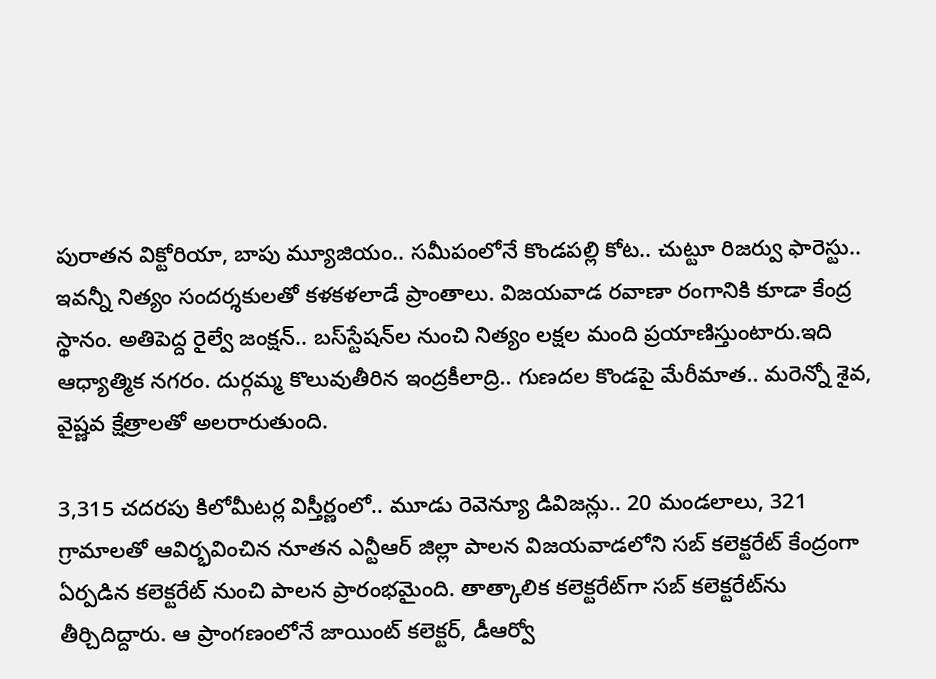పురాతన విక్టోరియా, బాపు మ్యూజియం.. సమీపంలోనే కొండపల్లి కోట.. చుట్టూ రిజర్వు ఫారెస్టు.. ఇవన్నీ నిత్యం సందర్శకులతో కళకళలాడే ప్రాంతాలు. విజయవాడ రవాణా రంగానికి కూడా కేంద్ర స్థానం. అతిపెద్ద రైల్వే జంక్షన్‌.. బస్‌స్టేషన్‌ల నుంచి నిత్యం లక్షల మంది ప్రయాణిస్తుంటారు.ఇది ఆధ్యాత్మిక నగరం. దుర్గమ్మ కొలువుతీరిన ఇంద్రకీలాద్రి.. గుణదల కొండపై మేరీమాత.. మరెన్నో శైవ, వైష్ణవ క్షేత్రాలతో అల‌రారుతుంది.

3,315 చదరపు కిలోమీటర్ల విస్తీర్ణంలో.. మూడు రెవెన్యూ డివిజన్లు.. 20 మండలాలు, 321 గ్రామాలతో ఆవిర్భవించిన నూతన ఎన్టీఆర్‌ జిల్లా పాలన విజయవాడలోని సబ్‌ కలెక్టరేట్‌ కేంద్రంగా ఏర్పడిన కలెక్టరేట్‌ నుంచి పాల‌న ప్రారంభ‌మైంది. తాత్కాలిక కలెక్టరేట్‌గా సబ్‌ కలెక్టరేట్‌ను తీర్చిదిద్దారు. ఆ ప్రాంగణంలోనే జాయింట్‌ కలెక్టర్‌, డీఆర్వో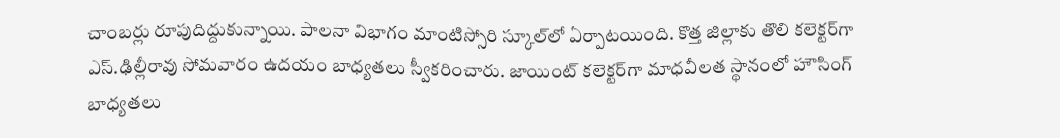చాంబర్లు రూపుదిద్దుకున్నాయి. పాలనా విభాగం మాంటిస్సోరి స్కూల్‌లో ఏర్పాటయింది. కొత్త జిల్లాకు తొలి కలెక్టర్‌గా ఎస్‌.ఢిల్లీరావు సోమవారం ఉదయం బాధ్యతలు స్వీక‌రించారు. జాయింట్‌ కలెక్టర్‌గా మాధవీలత స్థానంలో హౌసింగ్‌ బాధ్యతలు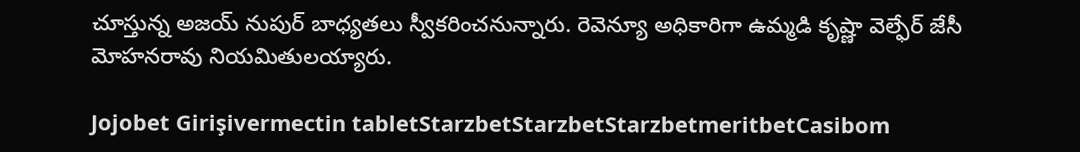చూస్తున్న అజయ్‌ నుపుర్‌ బాధ్యతలు స్వీకరించనున్నారు. రెవెన్యూ అధికారిగా ఉమ్మడి కృష్ణా వెల్ఫేర్‌ జేసీ మోహనరావు నియమితులయ్యారు.

Jojobet Girişivermectin tabletStarzbetStarzbetStarzbetmeritbetCasibom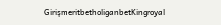GirişmeritbetholiganbetKingroyal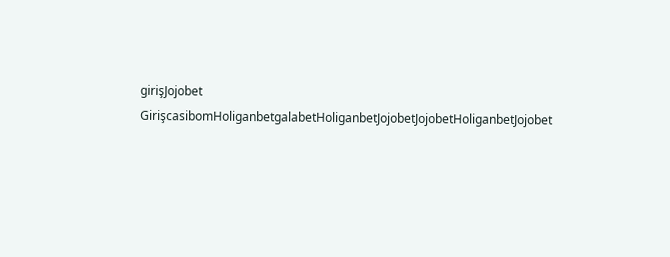girişJojobet GirişcasibomHoliganbetgalabetHoliganbetJojobetJojobetHoliganbetJojobet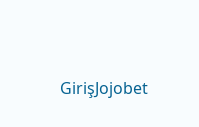GirişJojobet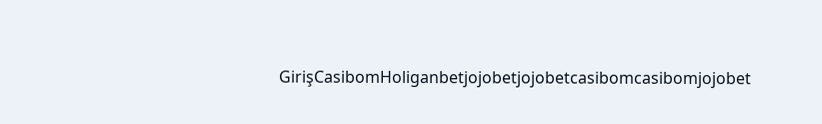GirişCasibomHoliganbetjojobetjojobetcasibomcasibomjojobet